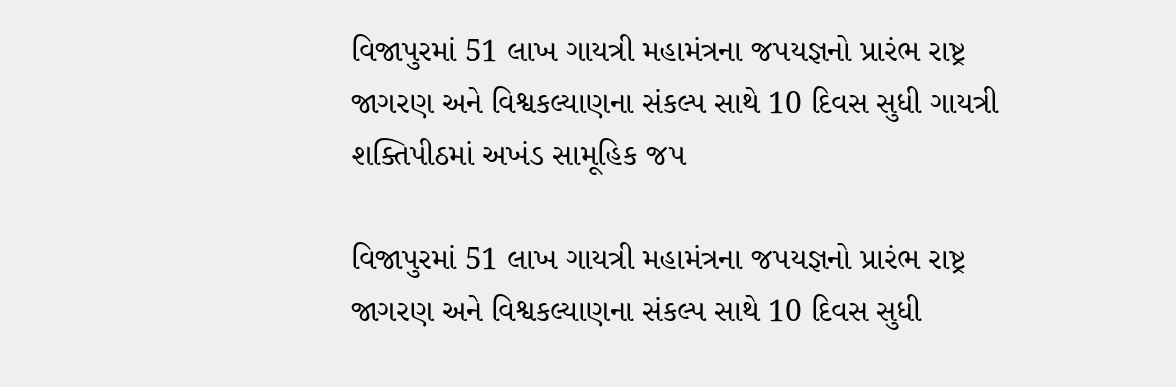વિજાપુરમાં 51 લાખ ગાયત્રી મહામંત્રના જપયજ્ઞનો પ્રારંભ રાષ્ટ્ર જાગરણ અને વિશ્વકલ્યાણના સંકલ્પ સાથે 10 દિવસ સુધી ગાયત્રી શક્તિપીઠમાં અખંડ સામૂહિક જપ

વિજાપુરમાં 51 લાખ ગાયત્રી મહામંત્રના જપયજ્ઞનો પ્રારંભ રાષ્ટ્ર જાગરણ અને વિશ્વકલ્યાણના સંકલ્પ સાથે 10 દિવસ સુધી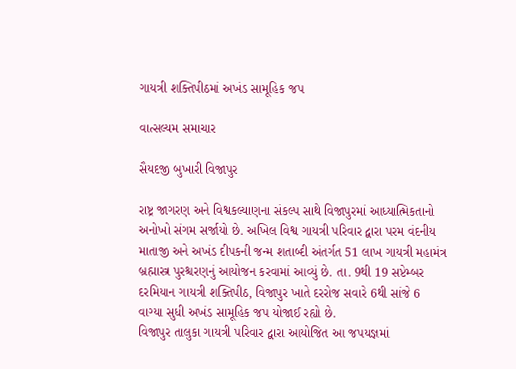ગાયત્રી શક્તિપીઠમાં અખંડ સામૂહિક જપ

વાત્સલ્યમ સમાચાર

સૈયદજી બુખારી વિજાપુર

રાષ્ટ્ર જાગરણ અને વિશ્વકલ્યાણના સંકલ્પ સાથે વિજાપુરમાં આધ્યાત્મિકતાનો અનોખો સંગમ સર્જાયો છે. અખિલ વિશ્વ ગાયત્રી પરિવાર દ્વારા પરમ વંદનીય માતાજી અને અખંડ દીપકની જન્મ શતાબ્દી અંતર્ગત 51 લાખ ગાયત્રી મહામંત્ર બ્રહ્માસ્ત્ર પુરશ્ચરણનું આયોજન કરવામાં આવ્યું છે. તા. 9થી 19 સપ્ટેમ્બર દરમિયાન ગાયત્રી શક્તિપીઠ, વિજાપુર ખાતે દરરોજ સવારે 6થી સાંજે 6 વાગ્યા સુધી અખંડ સામૂહિક જપ યોજાઈ રહ્યો છે.
વિજાપુર તાલુકા ગાયત્રી પરિવાર દ્વારા આયોજિત આ જપયજ્ઞમાં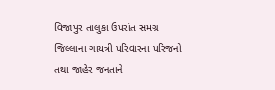વિજાપુર તાલુકા ઉપરાંત સમગ્ર જિલ્લાના ગાયત્રી પરિવારના પરિજનો તથા જાહેર જનતાને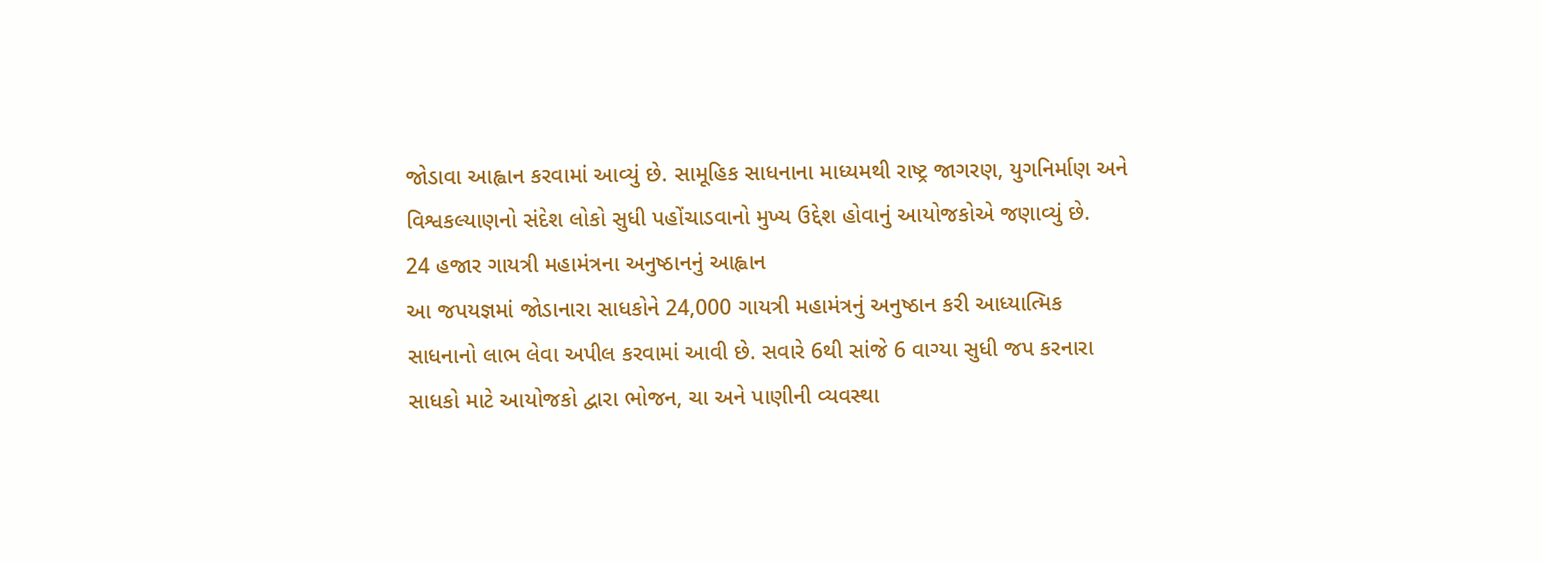જોડાવા આહ્વાન કરવામાં આવ્યું છે. સામૂહિક સાધનાના માધ્યમથી રાષ્ટ્ર જાગરણ, યુગનિર્માણ અને વિશ્વકલ્યાણનો સંદેશ લોકો સુધી પહોંચાડવાનો મુખ્ય ઉદ્દેશ હોવાનું આયોજકોએ જણાવ્યું છે.
24 હજાર ગાયત્રી મહામંત્રના અનુષ્ઠાનનું આહ્વાન
આ જપયજ્ઞમાં જોડાનારા સાધકોને 24,000 ગાયત્રી મહામંત્રનું અનુષ્ઠાન કરી આધ્યાત્મિક સાધનાનો લાભ લેવા અપીલ કરવામાં આવી છે. સવારે 6થી સાંજે 6 વાગ્યા સુધી જપ કરનારા સાધકો માટે આયોજકો દ્વારા ભોજન, ચા અને પાણીની વ્યવસ્થા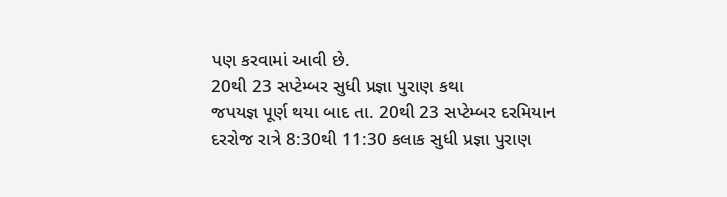પણ કરવામાં આવી છે.
20થી 23 સપ્ટેમ્બર સુધી પ્રજ્ઞા પુરાણ કથા
જપયજ્ઞ પૂર્ણ થયા બાદ તા. 20થી 23 સપ્ટેમ્બર દરમિયાન દરરોજ રાત્રે 8:30થી 11:30 કલાક સુધી પ્રજ્ઞા પુરાણ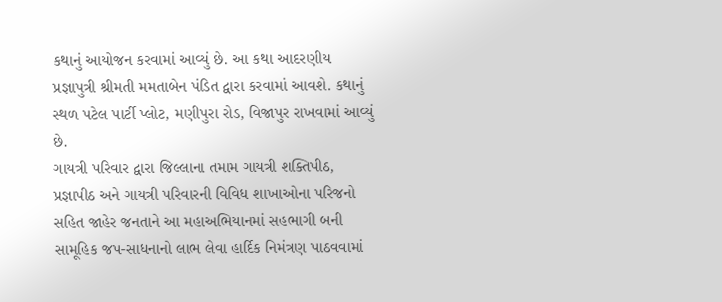કથાનું આયોજન કરવામાં આવ્યું છે. આ કથા આદરણીય પ્રજ્ઞાપુત્રી શ્રીમતી મમતાબેન પંડિત દ્વારા કરવામાં આવશે. કથાનું સ્થળ પટેલ પાર્ટી પ્લોટ, મણીપુરા રોડ, વિજાપુર રાખવામાં આવ્યું છે.
ગાયત્રી પરિવાર દ્વારા જિલ્લાના તમામ ગાયત્રી શક્તિપીઠ, પ્રજ્ઞાપીઠ અને ગાયત્રી પરિવારની વિવિધ શાખાઓના પરિજનો સહિત જાહેર જનતાને આ મહાઅભિયાનમાં સહભાગી બની સામૂહિક જપ-સાધનાનો લાભ લેવા હાર્દિક નિમંત્રણ પાઠવવામાં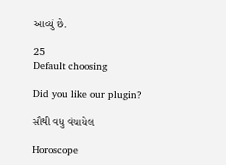આવ્યું છે.

25
Default choosing

Did you like our plugin?

સૌથી વધુ વંચાયેલ

Horoscope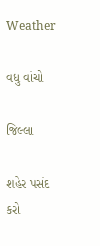Weather

વધુ વાંચો

જિલ્લા

શહેર પસંદ કરો